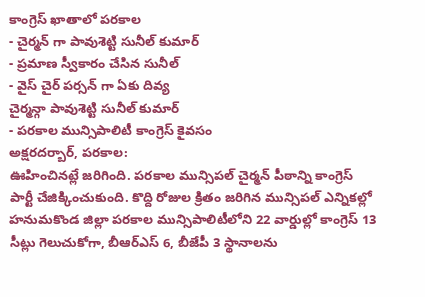కాంగ్రెస్ ఖాతాలో పరకాల
- చైర్మన్ గా పావుశెట్టి సునీల్ కుమార్
- ప్రమాణ స్వీకారం చేసిన సునీల్
- వైస్ చైర్ పర్సన్ గా ఏకు దివ్య
చైర్మన్గా పావుశెట్టి సునీల్ కుమార్
- పరకాల మున్సిపాలిటీ కాంగ్రెస్ కైవసం
అక్షరదర్బార్, పరకాల:
ఊహించినట్లే జరిగింది. పరకాల మున్సిపల్ చైర్మన్ పీఠాన్ని కాంగ్రెస్ పార్టీ చేజిక్కించుకుంది. కొద్ది రోజుల క్రితం జరిగిన మున్సిపల్ ఎన్నికల్లో హనుమకొండ జిల్లా పరకాల మున్సిపాలిటీలోని 22 వార్డుల్లో కాంగ్రెస్ 13 సీట్లు గెలుచుకోగా, బీఆర్ఎస్ 6, బీజేపీ 3 స్థానాలను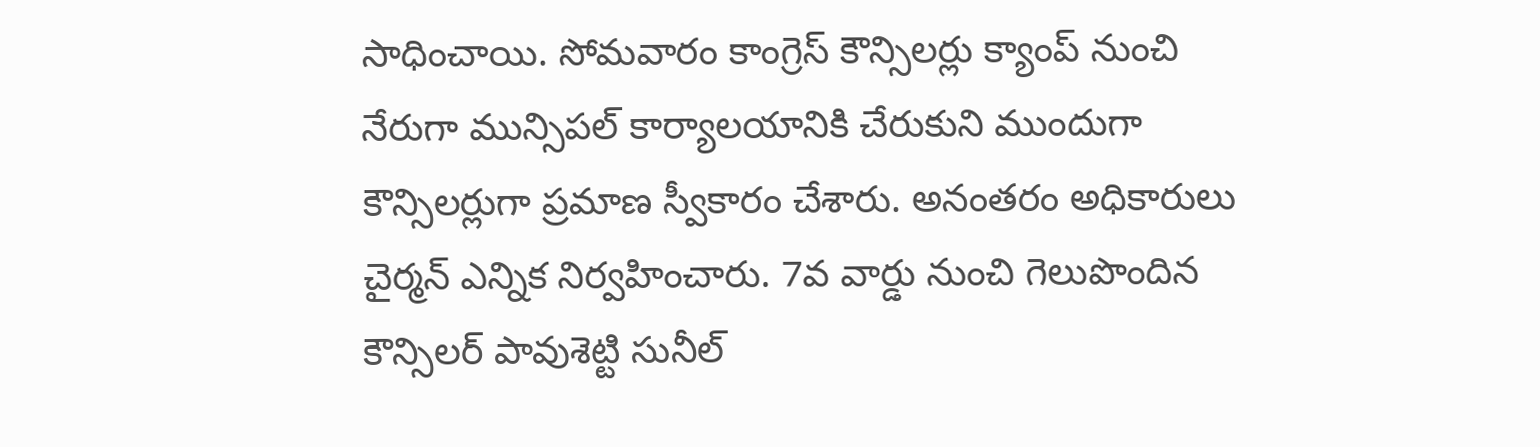సాధించాయి. సోమవారం కాంగ్రెస్ కౌన్సిలర్లు క్యాంప్ నుంచి నేరుగా మున్సిపల్ కార్యాలయానికి చేరుకుని ముందుగా కౌన్సిలర్లుగా ప్రమాణ స్వీకారం చేశారు. అనంతరం అధికారులు చైర్మన్ ఎన్నిక నిర్వహించారు. 7వ వార్డు నుంచి గెలుపొందిన కౌన్సిలర్ పావుశెట్టి సునీల్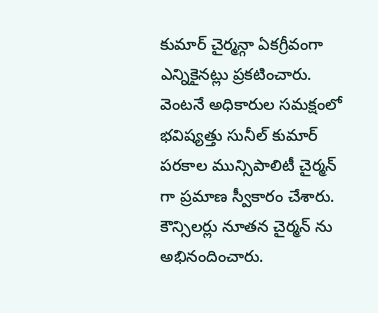కుమార్ చైర్మన్గా ఏకగ్రీవంగా ఎన్నికైనట్లు ప్రకటించారు. వెంటనే అధికారుల సమక్షంలో భవిష్యత్తు సునీల్ కుమార్ పరకాల మున్సిపాలిటీ చైర్మన్ గా ప్రమాణ స్వీకారం చేశారు. కౌన్సిలర్లు నూతన చైర్మన్ ను అభినందించారు.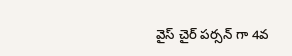వైస్ చైర్ పర్సన్ గా 4వ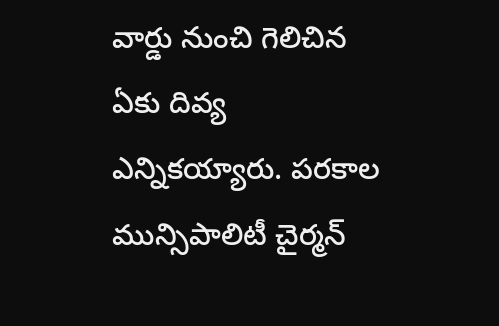వార్డు నుంచి గెలిచిన ఏకు దివ్య ఎన్నికయ్యారు. పరకాల మున్సిపాలిటీ చైర్మన్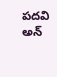పదవి అన్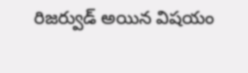రిజర్వుడ్ అయిన విషయం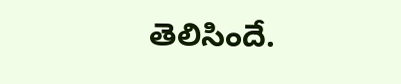తెలిసిందే.